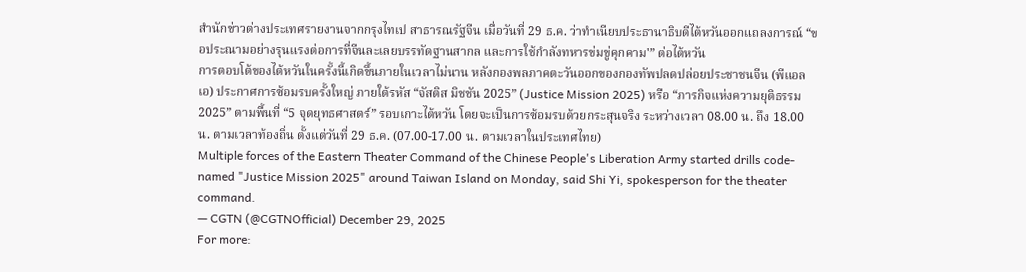สำนักข่าวต่างประเทศรายงานจากกรุงไทเป สาธารณรัฐจีน เมื่อวันที่ 29 ธ.ค. ว่าทำเนียบประธานาธิบดีไต้หวันออกแถลงการณ์ “ขอประณามอย่างรุนแรงต่อการที่จีนละเลยบรรทัดฐานสากล และการใช้กำลังทหารข่มขู่คุกคาม'” ต่อไต้หวัน
การตอบโต้ของไต้หวันในครั้งนี้เกิดขึ้นภายในเวลาไม่นาน หลังกองพลภาคตะวันออกของกองทัพปลดปล่อยประชาชนจีน (พีแอลเอ) ประกาศการซ้อมรบครั้งใหญ่ ภายใต้รหัส “จัสติส มิชชัน 2025” (Justice Mission 2025) หรือ “ภารกิจแห่งความยุติธรรม 2025” ตามพื้นที่ “5 จุดยุทธศาสตร์” รอบเกาะไต้หวัน โดยจะเป็นการซ้อมรบด้วยกระสุนจริง ระหว่างเวลา 08.00 น. ถึง 18.00 น. ตามเวลาท้องถิ่น ตั้งแต่วันที่ 29 ธ.ค. (07.00-17.00 น. ตามเวลาในประเทศไทย)
Multiple forces of the Eastern Theater Command of the Chinese People's Liberation Army started drills code-named "Justice Mission 2025" around Taiwan Island on Monday, said Shi Yi, spokesperson for the theater command.
— CGTN (@CGTNOfficial) December 29, 2025
For more: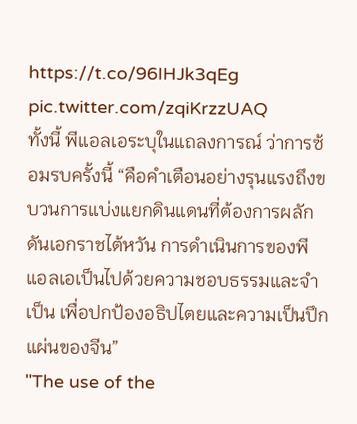https://t.co/96IHJk3qEg pic.twitter.com/zqiKrzzUAQ
ทั้งนี้ พีแอลเอระบุในแถลงการณ์ ว่าการซ้อมรบครั้งนี้ “คือคำเตือนอย่างรุนแรงถึงขบวนการแบ่งแยกดินแดนที่ต้องการผลักดันเอกราชไต้หวัน การดำเนินการของพีแอลเอเป็นไปด้วยความชอบธรรมและจำเป็น เพื่อปกป้องอธิปไตยและความเป็นปึกแผ่นของจีน”
"The use of the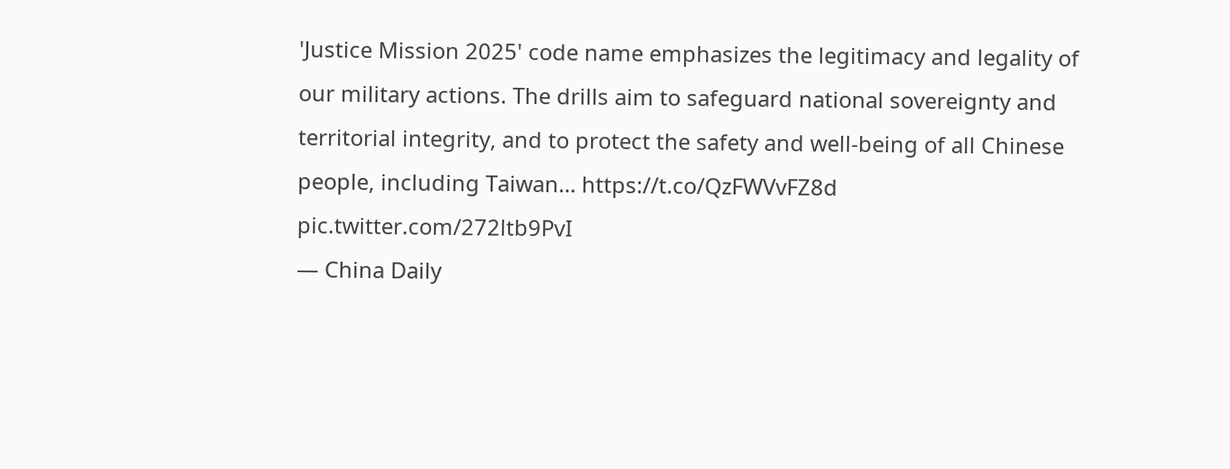'Justice Mission 2025' code name emphasizes the legitimacy and legality of our military actions. The drills aim to safeguard national sovereignty and territorial integrity, and to protect the safety and well-being of all Chinese people, including Taiwan… https://t.co/QzFWVvFZ8d pic.twitter.com/272ltb9PvI
— China Daily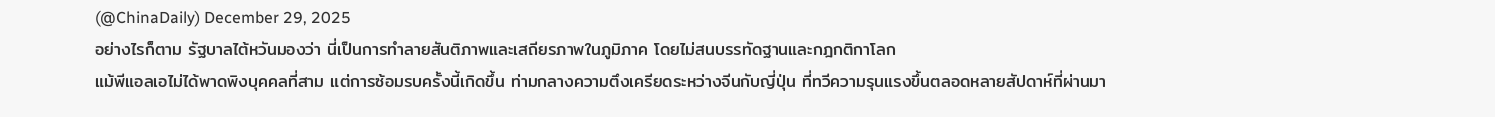(@ChinaDaily) December 29, 2025
อย่างไรก็ตาม รัฐบาลไต้หวันมองว่า นี่เป็นการทำลายสันติภาพและเสถียรภาพในภูมิภาค โดยไม่สนบรรทัดฐานและกฎกติกาโลก
แม้พีแอลเอไม่ได้พาดพิงบุคคลที่สาม แต่การซ้อมรบครั้งนี้เกิดขึ้น ท่ามกลางความตึงเครียดระหว่างจีนกับญี่ปุ่น ที่ทวีความรุนแรงขึ้นตลอดหลายสัปดาห์ที่ผ่านมา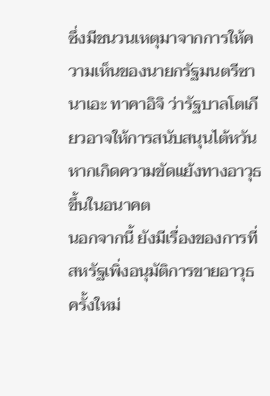ซึ่งมีชนวนเหตุมาจากการให้ความเห็นของนายกรัฐมนตรีซานาเอะ ทาคาอิจิ ว่ารัฐบาลโตเกียวอาจให้การสนับสนุนไต้หวัน หากเกิดความขัดแย้งทางอาวุธขึ้นในอนาคต
นอกจากนี้ ยังมีเรื่องของการที่สหรัฐเพิ่งอนุมัติการขายอาวุธครั้งใหม่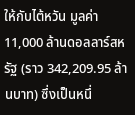ให้กับไต้หวัน มูลค่า 11,000 ล้านดอลลาร์สหรัฐ (ราว 342,209.95 ล้านบาท) ซึ่งเป็นหนึ่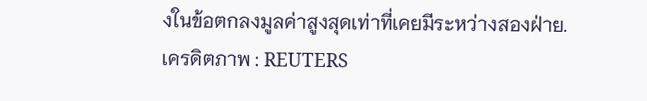งในข้อตกลงมูลค่าสูงสุดเท่าที่เคยมีระหว่างสองฝ่าย.
เครดิตภาพ : REUTERS